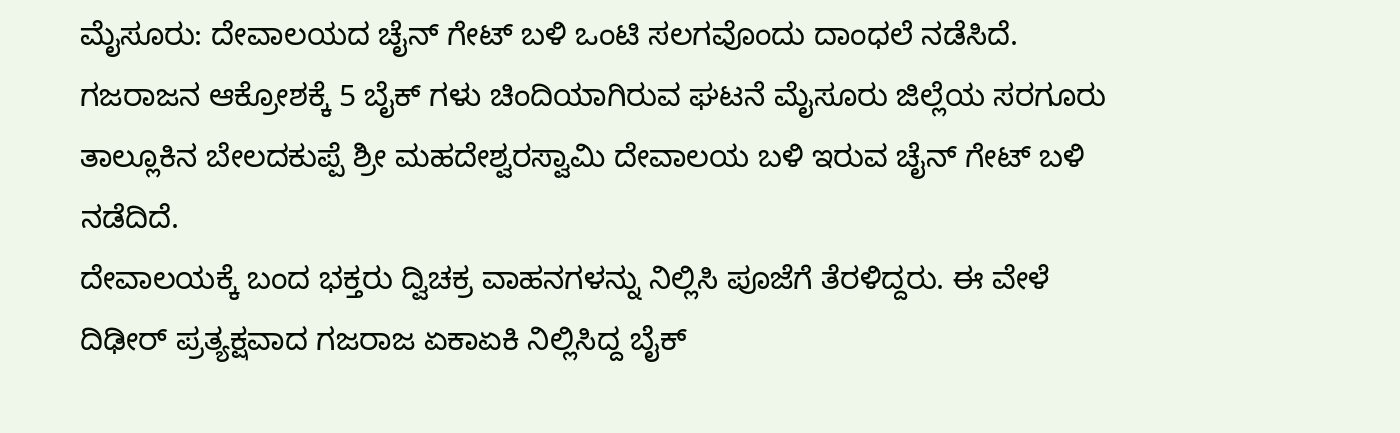ಮೈಸೂರು: ದೇವಾಲಯದ ಚೈನ್ ಗೇಟ್ ಬಳಿ ಒಂಟಿ ಸಲಗವೊಂದು ದಾಂಧಲೆ ನಡೆಸಿದೆ. ಗಜರಾಜನ ಆಕ್ರೋಶಕ್ಕೆ 5 ಬೈಕ್ ಗಳು ಚಿಂದಿಯಾಗಿರುವ ಘಟನೆ ಮೈಸೂರು ಜಿಲ್ಲೆಯ ಸರಗೂರು ತಾಲ್ಲೂಕಿನ ಬೇಲದಕುಪ್ಪೆ ಶ್ರೀ ಮಹದೇಶ್ವರಸ್ವಾಮಿ ದೇವಾಲಯ ಬಳಿ ಇರುವ ಚೈನ್ ಗೇಟ್ ಬಳಿ ನಡೆದಿದೆ.
ದೇವಾಲಯಕ್ಕೆ ಬಂದ ಭಕ್ತರು ದ್ವಿಚಕ್ರ ವಾಹನಗಳನ್ನು ನಿಲ್ಲಿಸಿ ಪೂಜೆಗೆ ತೆರಳಿದ್ದರು. ಈ ವೇಳೆ ದಿಢೀರ್ ಪ್ರತ್ಯಕ್ಷವಾದ ಗಜರಾಜ ಏಕಾಏಕಿ ನಿಲ್ಲಿಸಿದ್ದ ಬೈಕ್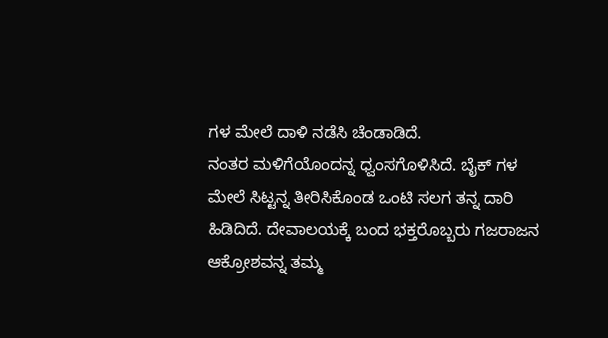ಗಳ ಮೇಲೆ ದಾಳಿ ನಡೆಸಿ ಚೆಂಡಾಡಿದೆ.
ನಂತರ ಮಳಿಗೆಯೊಂದನ್ನ ಧ್ವಂಸಗೊಳಿಸಿದೆ. ಬೈಕ್ ಗಳ ಮೇಲೆ ಸಿಟ್ಟನ್ನ ತೀರಿಸಿಕೊಂಡ ಒಂಟಿ ಸಲಗ ತನ್ನ ದಾರಿ ಹಿಡಿದಿದೆ. ದೇವಾಲಯಕ್ಕೆ ಬಂದ ಭಕ್ತರೊಬ್ಬರು ಗಜರಾಜನ ಆಕ್ರೋಶವನ್ನ ತಮ್ಮ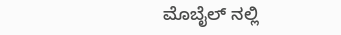ಮೊಬೈಲ್ ನಲ್ಲಿ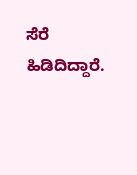ಸೆರೆ ಹಿಡಿದಿದ್ದಾರೆ.